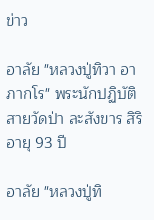ข่าว

อาลัย "หลวงปู่ทิวา อาภากโร" พระนักปฏิบัติสายวัดป่า ละสังขาร สิริอายุ 93 ปี

อาลัย "หลวงปู่ทิ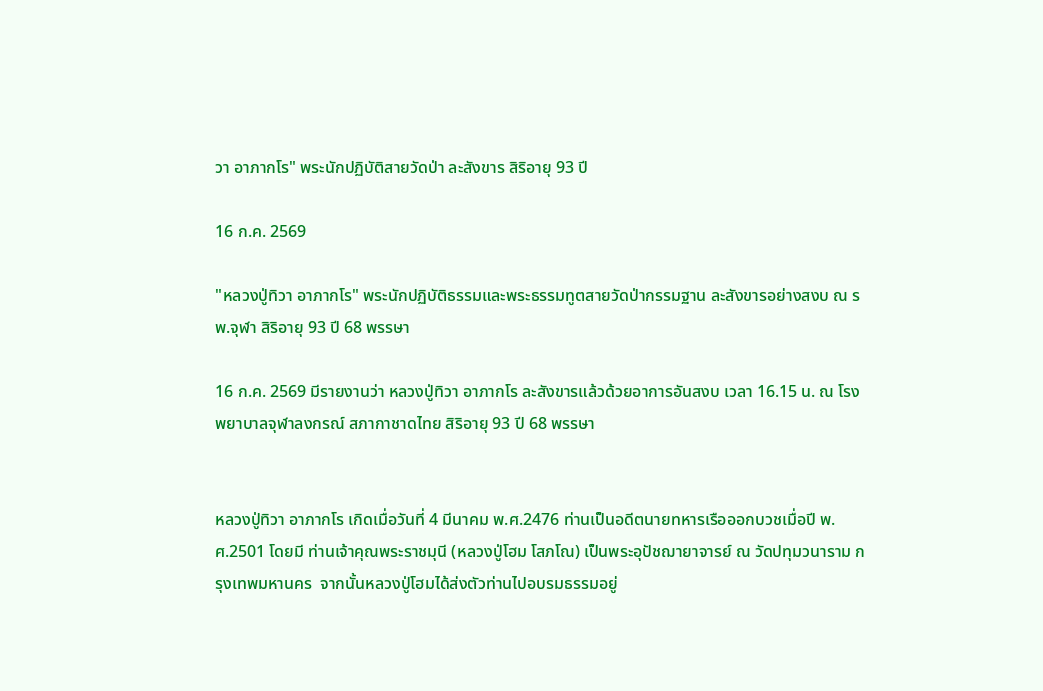วา อาภากโร" พระนักปฏิบัติสายวัดป่า ละสังขาร สิริอายุ 93 ปี

16 ก.ค. 2569

"หลวงปู่ทิวา อาภากโร" พระนักปฏิบัติธรรมและพระธรรมทูตสายวัดป่ากรรมฐาน ละสังขารอย่างสงบ ณ รพ.จุฬา สิริอายุ 93 ปี 68 พรรษา

16 ก.ค. 2569 มีรายงานว่า หลวงปู่ทิวา อาภากโร ละสังขารแล้วด้วยอาการอันสงบ เวลา 16.15 น. ณ โรงพยาบาลจุฬาลงกรณ์ สภากาชาดไทย สิริอายุ 93 ปี 68 พรรษา


หลวงปู่ทิวา อาภากโร เกิดเมื่อวันที่ 4 มีนาคม พ.ศ.2476 ท่านเป็นอดีตนายทหารเรือออกบวชเมื่อปี พ.ศ.2501 โดยมี ท่านเจ้าคุณพระราชมุนี (หลวงปู่โฮม โสภโณ) เป็นพระอุปัชฌายาจารย์ ณ วัดปทุมวนาราม กรุงเทพมหานคร  จากนั้นหลวงปู่โฮมได้ส่งตัวท่านไปอบรมธรรมอยู่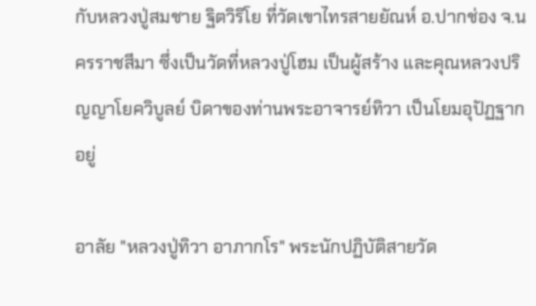กับหลวงปู่สมชาย ฐิตวิริโย ที่วัดเขาไทรสายยัณห์ อ.ปากช่อง จ.นครราชสีมา ซึ่งเป็นวัดที่หลวงปู่โฮม เป็นผู้สร้าง และคุณหลวงปริญญาโยควิบูลย์ บิดาของท่านพระอาจารย์ทิวา เป็นโยมอุปัฏฐากอยู่

อาลัย "หลวงปู่ทิวา อาภากโร" พระนักปฏิบัติสายวัด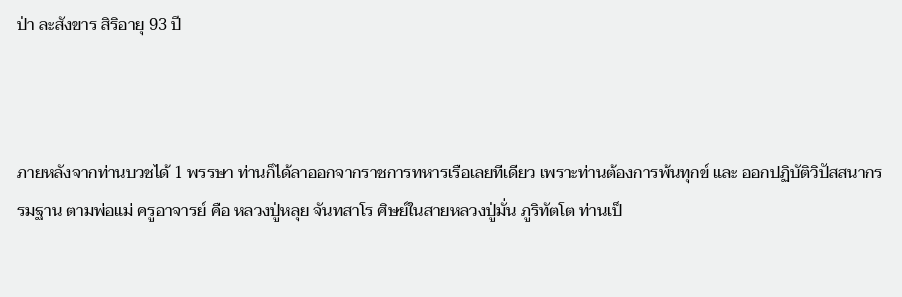ป่า ละสังขาร สิริอายุ 93 ปี



ภายหลังจากท่านบวชได้ 1 พรรษา ท่านก็ได้ลาออกจากราชการทหารเรือเลยทีเดียว เพราะท่านต้องการพ้นทุกข์ และ ออกปฏิบัติวิปัสสนากรรมฐาน ตามพ่อแม่ ครูอาจารย์ คือ หลวงปู่หลุย จันทสาโร ศิษย์ในสายหลวงปู่มั่น ภูริทัตโต ท่านเป็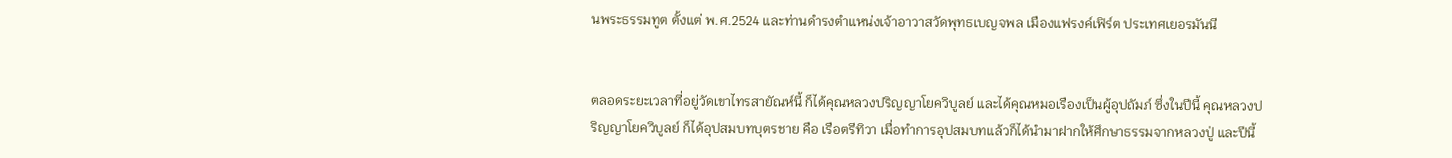นพระธรรมทูต ตั้งแต่ พ.ศ.2524 และท่านดำรงตำแหน่งเจ้าอาวาสวัดพุทธเบญจพล เมืองแฟรงค์เฟิร์ต ประเทศเยอรมันนี


ตลอดระยะเวลาที่อยู่วัดเขาไทรสายัณห์นี้ ก็ได้คุณหลวงปริญญาโยควิบูลย์ และได้คุณหมอเรืองเป็นผู้อุปถัมภ์ ซึ่งในปีนี้ คุณหลวงปริญญาโยควิบูลย์ ก็ได้อุปสมบทบุตรชาย คือ เรือตรีทิวา เมื่อทำการอุปสมบทแล้วก็ได้นำมาฝากให้ศึกษาธรรมจากหลวงปู่ และปีนี้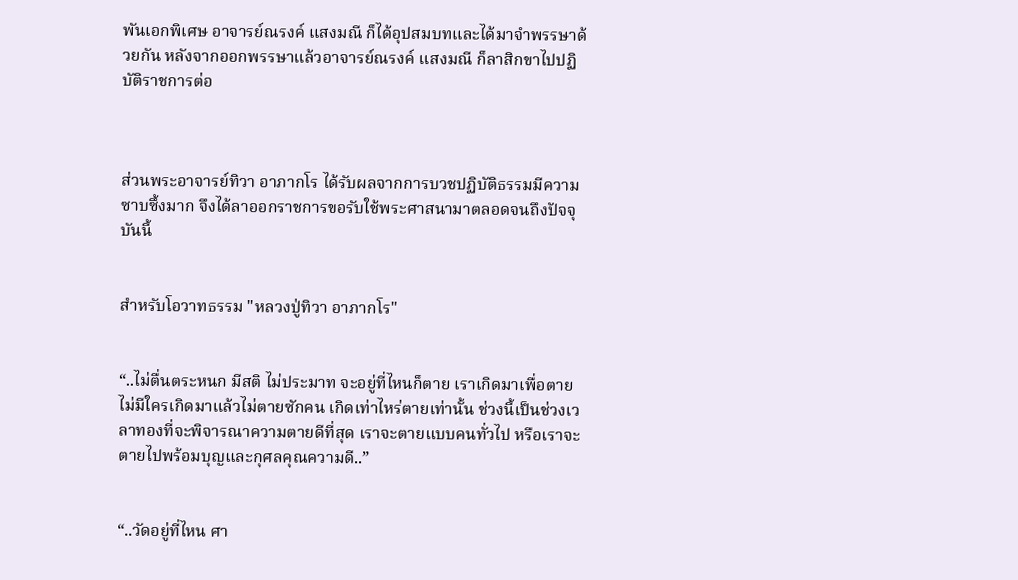พันเอกพิเศษ อาจารย์ณรงค์ แสงมณี ก็ได้อุปสมบทและได้มาจำพรรษาด้วยกัน หลังจากออกพรรษาแล้วอาจารย์ณรงค์ แสงมณี ก็ลาสิกขาไปปฏิบัติราชการต่อ



ส่วนพระอาจารย์ทิวา อาภากโร ได้รับผลจากการบวชปฏิบัติธรรมมีความซาบซึ้งมาก จึงได้ลาออกราชการขอรับใช้พระศาสนามาตลอดจนถึงปัจจุบันนี้


สำหรับโอวาทธรรม "หลวงปู่ทิวา อาภากโร"


“..ไม่ตื่นตระหนก มีสติ ไม่ประมาท จะอยู่ที่ไหนก็ตาย เราเกิดมาเพื่อตาย ไม่มีใครเกิดมาแล้วไม่ตายซักคน เกิดเท่าไหร่ตายเท่านั้น ช่วงนี้เป็นช่วงเวลาทองที่จะพิจารณาความตายดีที่สุด เราจะตายแบบคนทั่วไป หรือเราจะตายไปพร้อมบุญและกุศลคุณความดี..”


“..วัดอยู่ที่ไหน ศา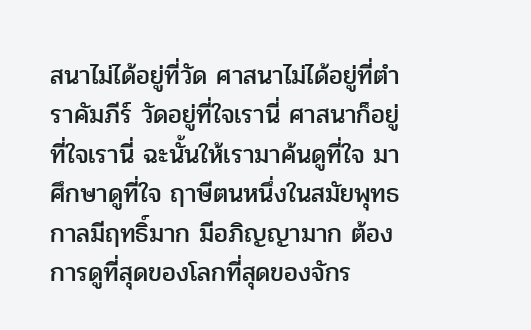สนาไม่ได้อยู่ที่วัด ศาสนาไม่ได้อยู่ที่ตำราคัมภีร์ วัดอยู่ที่ใจเรานี่ ศาสนาก็อยู่ที่ใจเรานี่ ฉะนั้นให้เรามาค้นดูที่ใจ มาศึกษาดูที่ใจ ฤาษีตนหนึ่งในสมัยพุทธกาลมีฤทธิ์มาก มีอภิญญามาก ต้องการดูที่สุดของโลกที่สุดของจักร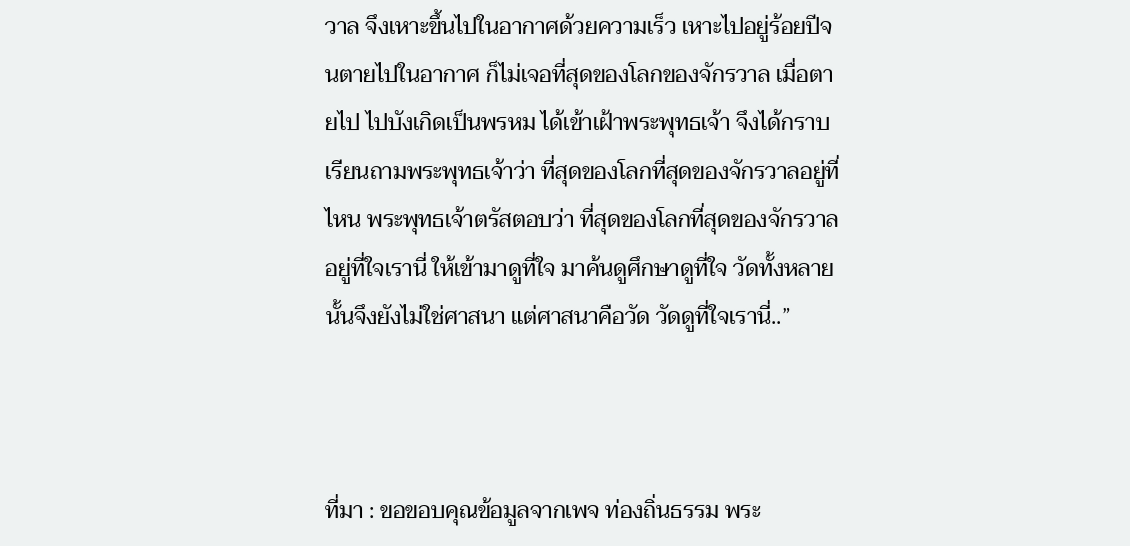วาล จึงเหาะขึ้นไปในอากาศด้วยความเร็ว เหาะไปอยู่ร้อยปีจนตายไปในอากาศ ก็ไม่เจอที่สุดของโลกของจักรวาล เมื่อตายไป ไปบังเกิดเป็นพรหม ได้เข้าเฝ้าพระพุทธเจ้า จึงได้กราบเรียนถามพระพุทธเจ้าว่า ที่สุดของโลกที่สุดของจักรวาลอยู่ที่ไหน พระพุทธเจ้าตรัสตอบว่า ที่สุดของโลกที่สุดของจักรวาล อยู่ที่ใจเรานี่ ให้เข้ามาดูที่ใจ มาค้นดูศึกษาดูที่ใจ วัดทั้งหลายนั้นจึงยังไม่ใช่ศาสนา แต่ศาสนาคือวัด วัดดูที่ใจเรานี่..”



ที่มา : ขอขอบคุณข้อมูลจากเพจ ท่องถิ่นธรรม พระ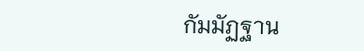กัมมัฏฐาน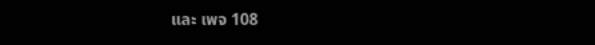และ เพจ 108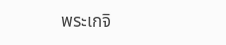พระเกจิ